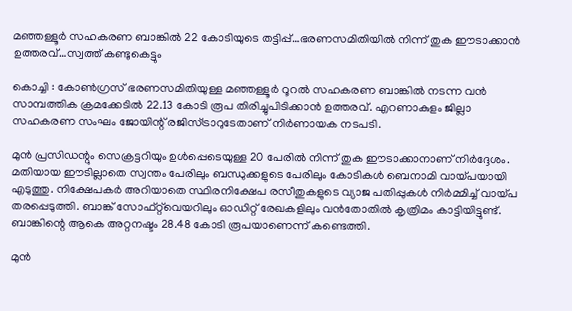മഞ്ഞള്ളൂർ സഹകരണ ബാങ്കിൽ 22 കോടിയുടെ തട്ടിപ്പ്…ഭരണസമിതിയിൽ നിന്ന് തുക ഈടാക്കാൻ ഉത്തരവ്…സ്വത്ത് കണ്ടുകെട്ടും

കൊച്ചി : കോൺഗ്രസ് ഭരണസമിതിയുള്ള മഞ്ഞള്ളൂർ റൂറൽ സഹകരണ ബാങ്കിൽ നടന്ന വൻ സാമ്പത്തിക ക്രമക്കേടിൽ 22.13 കോടി രൂപ തിരിച്ചുപിടിക്കാൻ ഉത്തരവ്. എറണാകുളം ജില്ലാ സഹകരണ സംഘം ജോയിന്റ് രജിസ്ട്രാറുടേതാണ് നിർണായക നടപടി.

മുൻ പ്രസിഡന്റും സെക്രട്ടറിയും ഉൾപ്പെടെയുള്ള 20 പേരിൽ നിന്ന് തുക ഈടാക്കാനാണ് നിർദ്ദേശം. മതിയായ ഈടില്ലാതെ സ്വന്തം പേരിലും ബന്ധുക്കളുടെ പേരിലും കോടികൾ ബെനാമി വായ്പയായി എടുത്തു. നിക്ഷേപകർ അറിയാതെ സ്ഥിരനിക്ഷേപ രസീതുകളുടെ വ്യാജ പതിപ്പുകൾ നിർമ്മിച്ച് വായ്പ തരപ്പെടുത്തി. ബാങ്ക് സോഫ്റ്റ്‌വെയറിലും ഓഡിറ്റ് രേഖകളിലും വൻതോതിൽ കൃത്രിമം കാട്ടിയിട്ടുണ്ട്. ബാങ്കിന്റെ ആകെ അറ്റനഷ്ടം 28.48 കോടി രൂപയാണെന്ന് കണ്ടെത്തി.

മുൻ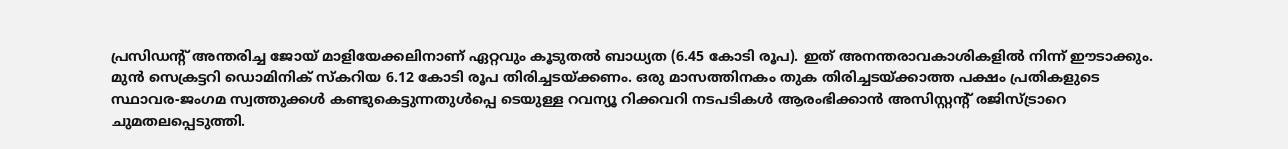പ്രസിഡന്റ് അന്തരിച്ച ജോയ് മാളിയേക്കലിനാണ് ഏറ്റവും കൂടുതൽ ബാധ്യത (6.45 കോടി രൂപ). ഇത് അനന്തരാവകാശികളിൽ നിന്ന് ഈടാക്കും. മുൻ സെക്രട്ടറി ഡൊമിനിക് സ്കറിയ 6.12 കോടി രൂപ തിരിച്ചടയ്ക്കണം. ഒരു മാസത്തിനകം തുക തിരിച്ചടയ്ക്കാത്ത പക്ഷം പ്രതികളുടെ സ്ഥാവര-ജംഗമ സ്വത്തുക്കൾ കണ്ടുകെട്ടുന്നതുൾപ്പെ ടെയുള്ള റവന്യൂ റിക്കവറി നടപടികൾ ആരംഭിക്കാൻ അസിസ്റ്റന്റ് രജിസ്ട്രാറെ ചുമതലപ്പെടുത്തി.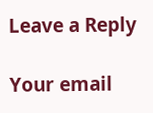Leave a Reply

Your email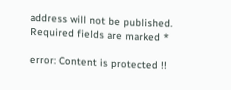address will not be published. Required fields are marked *

error: Content is protected !!